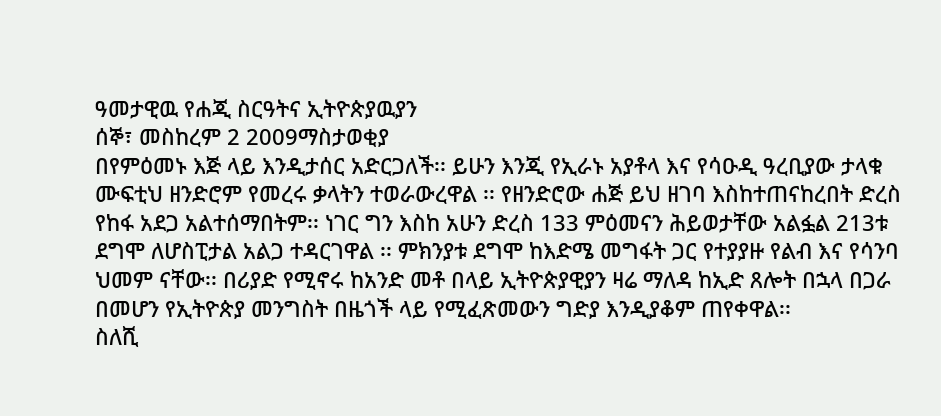ዓመታዊዉ የሐጂ ስርዓትና ኢትዮጵያዉያን
ሰኞ፣ መስከረም 2 2009ማስታወቂያ
በየምዕመኑ እጅ ላይ እንዲታሰር አድርጋለች፡፡ ይሁን እንጂ የኢራኑ አያቶላ እና የሳዑዲ ዓረቢያው ታላቁ ሙፍቲህ ዘንድሮም የመረሩ ቃላትን ተወራውረዋል ፡፡ የዘንድሮው ሐጅ ይህ ዘገባ እስከተጠናከረበት ድረስ የከፋ አደጋ አልተሰማበትም፡፡ ነገር ግን እስከ አሁን ድረስ 133 ምዕመናን ሕይወታቸው አልፏል 213ቱ ደግሞ ለሆስፒታል አልጋ ተዳርገዋል ፡፡ ምክንያቱ ደግሞ ከእድሜ መግፋት ጋር የተያያዙ የልብ እና የሳንባ ህመም ናቸው፡፡ በሪያድ የሚኖሩ ከአንድ መቶ በላይ ኢትዮጵያዊያን ዛሬ ማለዳ ከኢድ ጸሎት በኋላ በጋራ በመሆን የኢትዮጵያ መንግስት በዜጎች ላይ የሚፈጽመውን ግድያ እንዲያቆም ጠየቀዋል፡፡
ስለሺ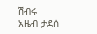ሽብሩ
አዜብ ታደሰ